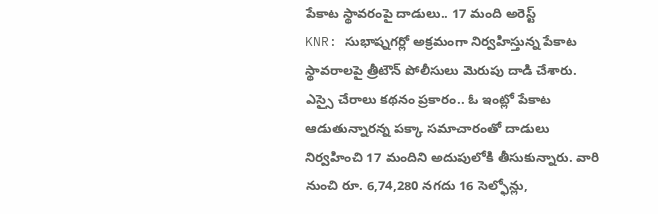పేకాట స్థావరంపై దాడులు.. 17 మంది అరెస్ట్
KNR: సుభాష్నగర్లో అక్రమంగా నిర్వహిస్తున్న పేకాట స్థావరాలపై త్రీటౌన్ పోలీసులు మెరుపు దాడి చేశారు. ఎస్సై చేరాలు కథనం ప్రకారం.. ఓ ఇంట్లో పేకాట ఆడుతున్నారన్న పక్కా సమాచారంతో దాడులు నిర్వహించి 17 మందిని అదుపులోకి తీసుకున్నారు. వారి నుంచి రూ. 6,74,280 నగదు 16 సెల్ఫోన్లు,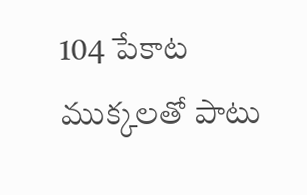104 పేకాట ముక్కలతో పాటు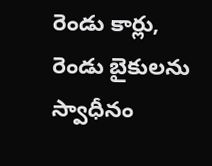రెండు కార్లు, రెండు బైకులను స్వాధీనం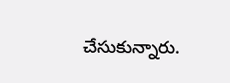చేసుకున్నారు.